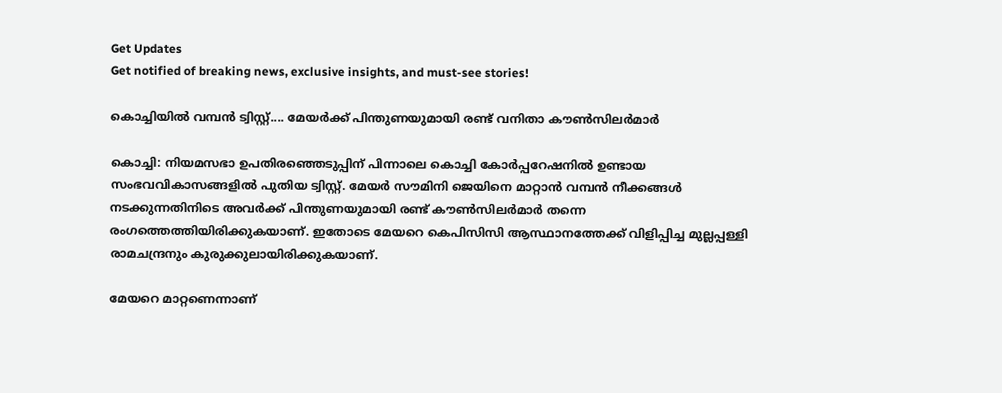Get Updates
Get notified of breaking news, exclusive insights, and must-see stories!

കൊച്ചിയില്‍ വമ്പന്‍ ട്വിസ്റ്റ്.... മേയര്‍ക്ക് പിന്തുണയുമായി രണ്ട് വനിതാ കൗണ്‍സിലര്‍മാര്‍

കൊച്ചി: നിയമസഭാ ഉപതിരഞ്ഞെടുപ്പിന് പിന്നാലെ കൊച്ചി കോര്‍പ്പറേഷനില്‍ ഉണ്ടായ സംഭവവികാസങ്ങളില്‍ പുതിയ ട്വിസ്റ്റ്. മേയര്‍ സൗമിനി ജെയിനെ മാറ്റാന്‍ വമ്പന്‍ നീക്കങ്ങള്‍ നടക്കുന്നതിനിടെ അവര്‍ക്ക് പിന്തുണയുമായി രണ്ട് കൗണ്‍സിലര്‍മാര്‍ തന്നെ രംഗത്തെത്തിയിരിക്കുകയാണ്. ഇതോടെ മേയറെ കെപിസിസി ആസ്ഥാനത്തേക്ക് വിളിപ്പിച്ച മുല്ലപ്പള്ളി രാമചന്ദ്രനും കുരുക്കുലായിരിക്കുകയാണ്.

മേയറെ മാറ്റണെന്നാണ്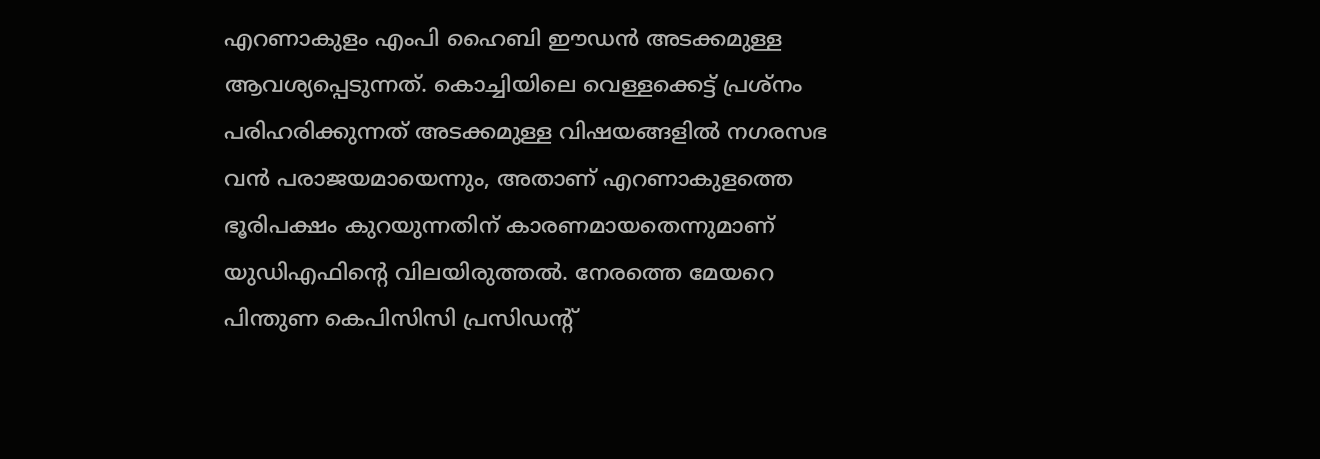എറണാകുളം എംപി ഹൈബി ഈഡന്‍ അടക്കമുള്ള ആവശ്യപ്പെടുന്നത്. കൊച്ചിയിലെ വെള്ളക്കെട്ട് പ്രശ്‌നം പരിഹരിക്കുന്നത് അടക്കമുള്ള വിഷയങ്ങളില്‍ നഗരസഭ വന്‍ പരാജയമായെന്നും, അതാണ് എറണാകുളത്തെ ഭൂരിപക്ഷം കുറയുന്നതിന് കാരണമായതെന്നുമാണ് യുഡിഎഫിന്റെ വിലയിരുത്തല്‍. നേരത്തെ മേയറെ പിന്തുണ കെപിസിസി പ്രസിഡന്റ്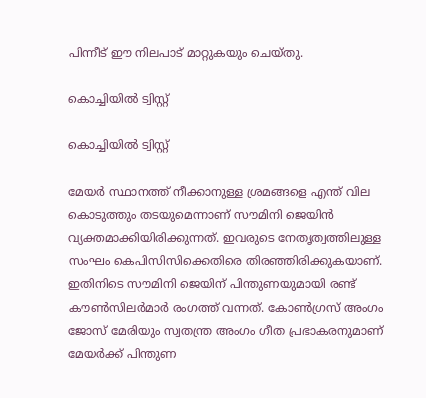പിന്നീട് ഈ നിലപാട് മാറ്റുകയും ചെയ്തു.

കൊച്ചിയില്‍ ട്വിസ്റ്റ്

കൊച്ചിയില്‍ ട്വിസ്റ്റ്

മേയര്‍ സ്ഥാനത്ത് നീക്കാനുള്ള ശ്രമങ്ങളെ എന്ത് വില കൊടുത്തും തടയുമെന്നാണ് സൗമിനി ജെയിന്‍ വ്യക്തമാക്കിയിരിക്കുന്നത്. ഇവരുടെ നേതൃത്വത്തിലുള്ള സംഘം കെപിസിസിക്കെതിരെ തിരഞ്ഞിരിക്കുകയാണ്. ഇതിനിടെ സൗമിനി ജെയിന് പിന്തുണയുമായി രണ്ട് കൗണ്‍സിലര്‍മാര്‍ രംഗത്ത് വന്നത്. കോണ്‍ഗ്രസ് അംഗം ജോസ് മേരിയും സ്വതന്ത്ര അംഗം ഗീത പ്രഭാകരനുമാണ് മേയര്‍ക്ക് പിന്തുണ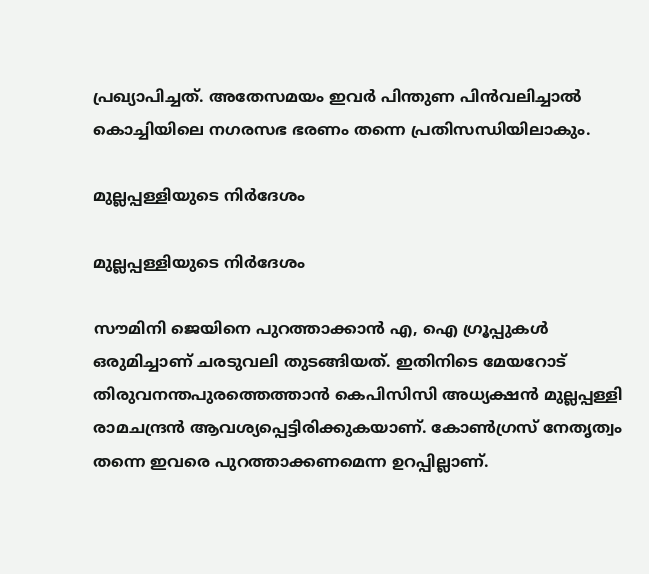പ്രഖ്യാപിച്ചത്. അതേസമയം ഇവര്‍ പിന്തുണ പിന്‍വലിച്ചാല്‍ കൊച്ചിയിലെ നഗരസഭ ഭരണം തന്നെ പ്രതിസന്ധിയിലാകും.

മുല്ലപ്പള്ളിയുടെ നിര്‍ദേശം

മുല്ലപ്പള്ളിയുടെ നിര്‍ദേശം

സൗമിനി ജെയിനെ പുറത്താക്കാന്‍ എ, ഐ ഗ്രൂപ്പുകള്‍ ഒരുമിച്ചാണ് ചരടുവലി തുടങ്ങിയത്. ഇതിനിടെ മേയറോട് തിരുവനന്തപുരത്തെത്താന്‍ കെപിസിസി അധ്യക്ഷന്‍ മുല്ലപ്പള്ളി രാമചന്ദ്രന്‍ ആവശ്യപ്പെട്ടിരിക്കുകയാണ്. കോണ്‍ഗ്രസ് നേതൃത്വം തന്നെ ഇവരെ പുറത്താക്കണമെന്ന ഉറപ്പില്ലാണ്.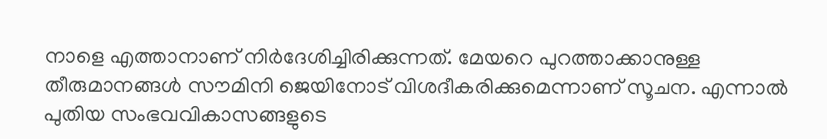നാളെ എത്താനാണ് നിര്‍ദേശിച്ചിരിക്കുന്നത്. മേയറെ പുറത്താക്കാനുള്ള തീരുമാനങ്ങള്‍ സൗമിനി ജെയിനോട് വിശദീകരിക്കുമെന്നാണ് സൂചന. എന്നാല്‍ പുതിയ സംഭവവികാസങ്ങളുടെ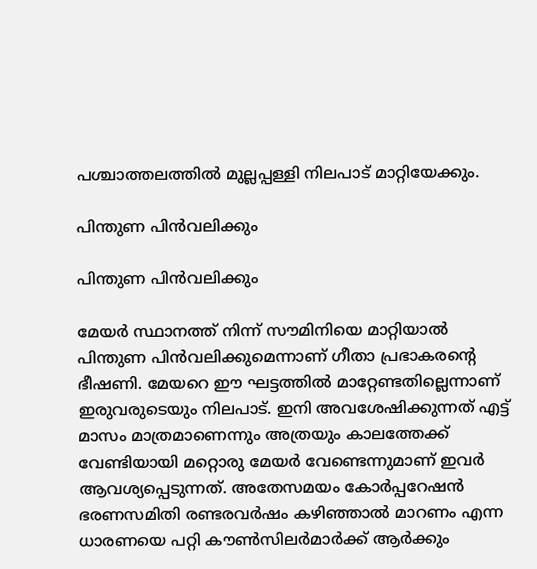പശ്ചാത്തലത്തില്‍ മുല്ലപ്പള്ളി നിലപാട് മാറ്റിയേക്കും.

പിന്തുണ പിന്‍വലിക്കും

പിന്തുണ പിന്‍വലിക്കും

മേയര്‍ സ്ഥാനത്ത് നിന്ന് സൗമിനിയെ മാറ്റിയാല്‍ പിന്തുണ പിന്‍വലിക്കുമെന്നാണ് ഗീതാ പ്രഭാകരന്റെ ഭീഷണി. മേയറെ ഈ ഘട്ടത്തില്‍ മാറ്റേണ്ടതില്ലെന്നാണ് ഇരുവരുടെയും നിലപാട്. ഇനി അവശേഷിക്കുന്നത് എട്ട് മാസം മാത്രമാണെന്നും അത്രയും കാലത്തേക്ക് വേണ്ടിയായി മറ്റൊരു മേയര്‍ വേണ്ടെന്നുമാണ് ഇവര്‍ ആവശ്യപ്പെടുന്നത്. അതേസമയം കോര്‍പ്പറേഷന്‍ ഭരണസമിതി രണ്ടരവര്‍ഷം കഴിഞ്ഞാല്‍ മാറണം എന്ന ധാരണയെ പറ്റി കൗണ്‍സിലര്‍മാര്‍ക്ക് ആര്‍ക്കും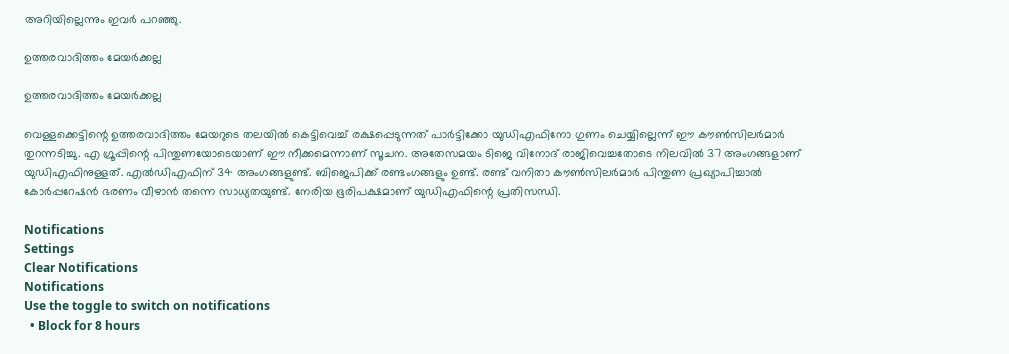അറിയില്ലെന്നും ഇവര്‍ പറഞ്ഞു.

ഉത്തരവാദിത്തം മേയര്‍ക്കല്ല

ഉത്തരവാദിത്തം മേയര്‍ക്കല്ല

വെള്ളക്കെട്ടിന്റെ ഉത്തരവാദിത്തം മേയറുടെ തലയില്‍ കെട്ടിവെച്ച് രക്ഷപ്പെടുന്നത് പാര്‍ട്ടിക്കോ യുഡിഎഫിനോ ഗുണം ചെയ്യില്ലെന്ന് ഈ കൗണ്‍സിലര്‍മാര്‍ തുറന്നടിച്ചു. എ ഗ്രൂപ്പിന്റെ പിന്തുണയോടെയാണ് ഈ നീക്കമെന്നാണ് സൂചന. അതേസമയം ടിജെ വിനോദ് രാജിവെച്ചതോടെ നിലവില്‍ 37 അംഗങ്ങളാണ് യുഡിഎഫിനുള്ളത്. എല്‍ഡിഎഫിന് 34 അംഗങ്ങളുണ്ട്. ബിജെപിക്ക് രണ്ടംഗങ്ങളും ഉണ്ട്. രണ്ട് വനിതാ കൗണ്‍സിലര്‍മാര്‍ പിന്തുണ പ്രഖ്യാപിച്ചാല്‍ കോര്‍പ്പറേഷന്‍ ഭരണം വീഴാന്‍ തന്നെ സാധ്യതയുണ്ട്. നേരിയ ഭൂരിപക്ഷമാണ് യുഡിഎഫിന്റെ പ്രതിസന്ധി.

Notifications
Settings
Clear Notifications
Notifications
Use the toggle to switch on notifications
  • Block for 8 hours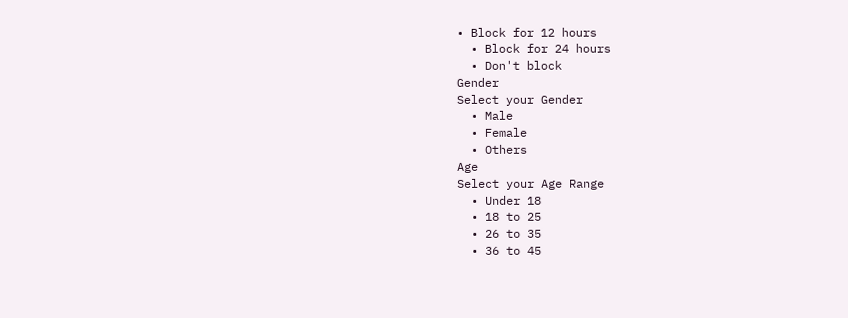• Block for 12 hours
  • Block for 24 hours
  • Don't block
Gender
Select your Gender
  • Male
  • Female
  • Others
Age
Select your Age Range
  • Under 18
  • 18 to 25
  • 26 to 35
  • 36 to 45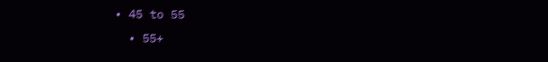• 45 to 55
  • 55+